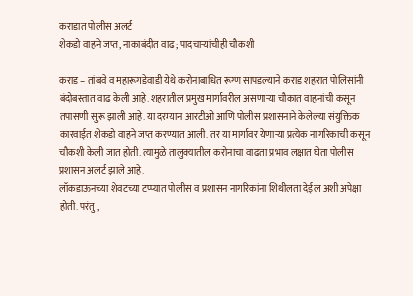कराडात पोलीस अलर्ट
शेकडो वाहने जप्त, नाकाबंदीत वाढ; पादचाऱ्यांचीही चौकशी

कराड – तांबवे व महारूगडेवाडी येथे करोनाबाधित रूग्ण सापडल्याने कराड शहरात पोलिसांनी बंदोबस्तात वाढ केली आहे. शहरातील प्रमुख मार्गावरील असणाऱ्या चौकात वाहनांची कसून तपासणी सुरू झाली आहे. या दरम्यान आरटीओ आणि पोलीस प्रशासनाने केलेल्या संयुक्तिक कारवाईत शेकडो वाहने जप्त करण्यात आली. तर या मार्गावर येणाऱ्या प्रत्येक नागरिकाची कसून चौकशी केली जात होती. त्यामुळे तालुक्यातील करोनाचा वाढता प्रभाव लक्षात घेता पोलीस प्रशासन अलर्ट झाले आहे.
लॉकडाऊनच्या शेवटच्या टप्प्यात पोलीस व प्रशासन नागरिकांना शिथीलता देईल अशी अपेक्षा होती. परंतु,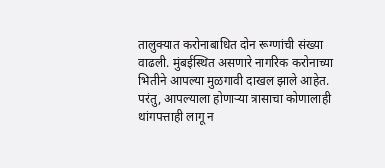तालुक्यात करोनाबाधित दोन रूग्णांची संख्या वाढली. मुंबईस्थित असणारे नागरिक करोनाच्या भितीने आपल्या मुळगावी दाखल झाले आहेत. परंतु, आपल्याला होणाऱ्या त्रासाचा कोणालाही थांगपत्ताही लागू न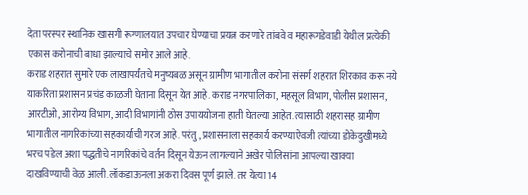देता परस्पर स्थानिक खासगी रूग्णालयात उपचार घेण्याचा प्रयत्न करणारे तांबवे व महारूगडेवाडी येथील प्रत्येकी एकास करोनाची बाधा झाल्याचे समोर आले आहे.
कराड शहरात सुमारे एक लाखापर्यंतचे मनुष्यबळ असून ग्रामीण भागातील करोना संसर्ग शहरात शिरकाव करू नये याकरिता प्रशासन प्रचंड काळजी घेताना दिसून येत आहे. कराड नगरपालिका, महसूल विभाग, पोलीस प्रशासन, आरटीओ, आरोग्य विभाग, आदी विभागांनी ठोस उपाययोजना हाती घेतल्या आहेत. त्यासाठी शहरासह ग्रामीण भागातील नागरिकांच्या सहकार्याची गरज आहे. परंतु, प्रशासनाला सहकार्य करण्याऐवजी त्यांच्या डोकेदुखीमध्ये भरच पडेल अशा पद्धतीचे नागरिकांचे वर्तन दिसून येऊन लागल्याने अखेर पोलिसांना आपल्या खाक्या दाखविण्याची वेळ आली.लॉकडाऊनला अकरा दिवस पूर्ण झाले. तर येत्या 14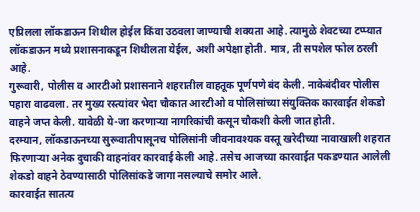एप्रिलला लॉकडाऊन शिथील होईल किंवा उठवला जाण्याची शक्यता आहे. त्यामुळे शेवटच्या टप्प्यात लॉकडाऊन मध्ये प्रशासनाकडून शिथीलता येईल, अशी अपेक्षा होती. मात्र, ती सपशेल फोल ठरली आहे.
गुरूवारी, पोलीस व आरटीओ प्रशासनाने शहरातील वाहतूक पूर्णपणे बंद केली. नाकेबंदीवर पोलीस पहारा वाढवला. तर मुख्य रस्त्यांवर भेदा चौकात आरटीओ व पोलिसांच्या संयुक्तिक कारवाईत शेकडो वाहने जप्त केली. यावेळी ये-जा करणाऱ्या नागरिकांची कसून चौकशी केली जात होती.
दरम्यान, लॉकडाऊनच्या सुरूवातीपासूनच पोलिसांनी जीवनावश्यक वस्तू खरेदीच्या नावाखाली शहरात फिरणाऱ्या अनेक दुचाकी वाहनांवर कारवाई केली आहे. तसेच आजच्या कारवाईत पकडण्यात आलेली शेकडो वाहने ठेवण्यासाठी पोलिसांकडे जागा नसल्याचे समोर आले.
कारवाईत सातत्य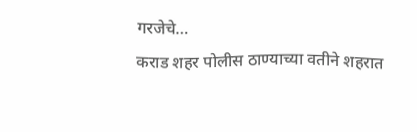गरजेचे…
कराड शहर पोलीस ठाण्याच्या वतीने शहरात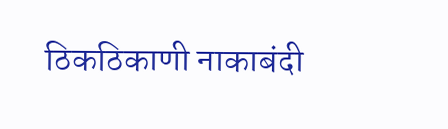ठिकठिकाणी नाकाबंदी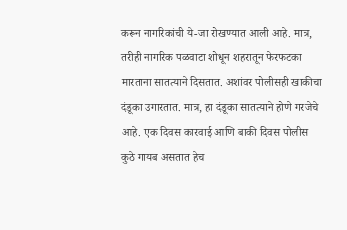करून नागरिकांची ये-जा रोखण्यात आली आहे. मात्र, तरीही नागरिक पळवाटा शोधून शहरातून फेरफटका मारताना सातत्याने दिसतात. अशांवर पोलीसही खाकीचा दंडूका उगारतात. मात्र, हा दंडूका सातत्याने होणे गरजेचे आहे. एक दिवस कारवाई आणि बाकी दिवस पोलीस कुठे गायब असतात हेच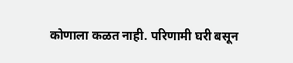कोणाला कळत नाही. परिणामी घरी बसून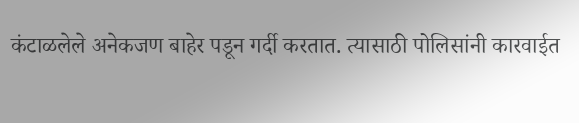कंटाळलेले अनेकजण बाहेर पडून गर्दी करतात. त्यासाठी पोलिसांनी कारवाईत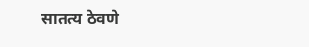सातत्य ठेवणे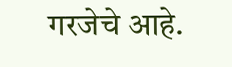गरजेचे आहे.